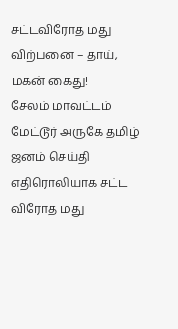சட்டவிரோத மது விற்பனை – தாய், மகன் கைது!
சேலம் மாவட்டம் மேட்டூர் அருகே தமிழ் ஜனம் செய்தி எதிரொலியாக சட்ட விரோத மது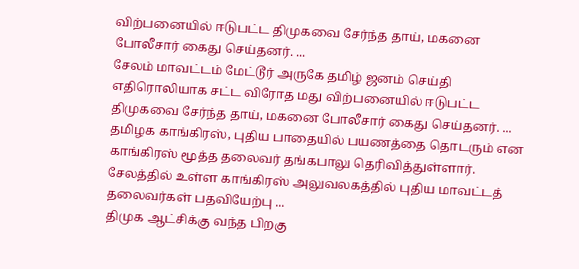விற்பனையில் ஈடுபட்ட திமுகவை சேர்ந்த தாய், மகனை போலீசார் கைது செய்தனர். ...
சேலம் மாவட்டம் மேட்டூர் அருகே தமிழ் ஜனம் செய்தி எதிரொலியாக சட்ட விரோத மது விற்பனையில் ஈடுபட்ட திமுகவை சேர்ந்த தாய், மகனை போலீசார் கைது செய்தனர். ...
தமிழக காங்கிரஸ், புதிய பாதையில் பயணத்தை தொடரும் என காங்கிரஸ் மூத்த தலைவர் தங்கபாலு தெரிவித்துள்ளார். சேலத்தில் உள்ள காங்கிரஸ் அலுவலகத்தில் புதிய மாவட்டத் தலைவர்கள் பதவியேற்பு ...
திமுக ஆட்சிக்கு வந்த பிறகு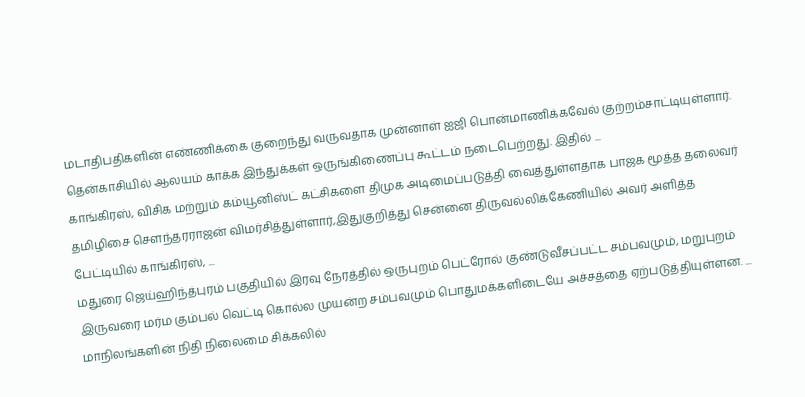மடாதிபதிகளின் எண்ணிக்கை குறைந்து வருவதாக முன்னாள் ஐஜி பொன்மாணிக்கவேல் குற்றம்சாட்டியுள்ளார். தென்காசியில் ஆலயம் காக்க இந்துக்கள் ஒருங்கிணைப்பு கூட்டம் நடைபெற்றது. இதில் ...
காங்கிரஸ், விசிக மற்றும் கம்யூனிஸ்ட் கட்சிகளை திமுக அடிமைப்படுத்தி வைத்துள்ளதாக பாஜக மூத்த தலைவர் தமிழிசை சௌந்தரராஜன் விமர்சித்துள்ளார்,இதுகுறித்து சென்னை திருவல்லிக்கேணியில் அவர் அளித்த பேட்டியில் காங்கிரஸ், ...
மதுரை ஜெய்ஹிந்த்புரம் பகுதியில் இரவு நேரத்தில் ஒருபுறம் பெட்ரோல் குண்டுவீசப்பட்ட சம்பவமும், மறுபுறம் இருவரை மர்ம கும்பல் வெட்டி கொல்ல முயன்ற சம்பவமும் பொதுமக்களிடையே அச்சத்தை ஏற்படுத்தியுள்ளன. ...
மாநிலங்களின் நிதி நிலைமை சிக்கலில்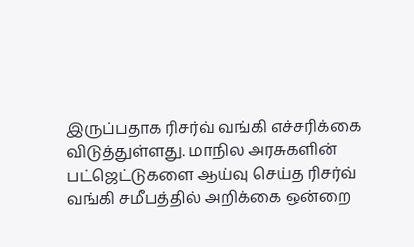இருப்பதாக ரிசர்வ் வங்கி எச்சரிக்கை விடுத்துள்ளது. மாநில அரசுகளின் பட்ஜெட்டுகளை ஆய்வு செய்த ரிசர்வ் வங்கி சமீபத்தில் அறிக்கை ஒன்றை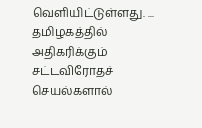வெளியிட்டுள்ளது. ...
தமிழகத்தில் அதிகரிக்கும் சட்டவிரோதச் செயல்களால்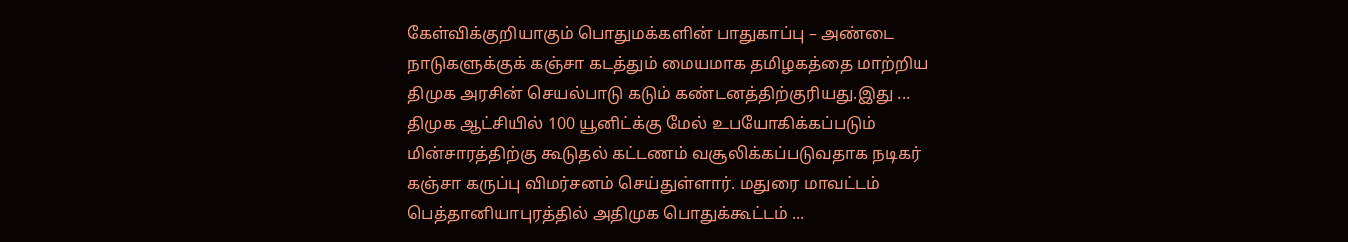கேள்விக்குறியாகும் பொதுமக்களின் பாதுகாப்பு – அண்டை நாடுகளுக்குக் கஞ்சா கடத்தும் மையமாக தமிழகத்தை மாற்றிய திமுக அரசின் செயல்பாடு கடும் கண்டனத்திற்குரியது.இது ...
திமுக ஆட்சியில் 100 யூனிட்க்கு மேல் உபயோகிக்கப்படும் மின்சாரத்திற்கு கூடுதல் கட்டணம் வசூலிக்கப்படுவதாக நடிகர் கஞ்சா கருப்பு விமர்சனம் செய்துள்ளார். மதுரை மாவட்டம் பெத்தானியாபுரத்தில் அதிமுக பொதுக்கூட்டம் ...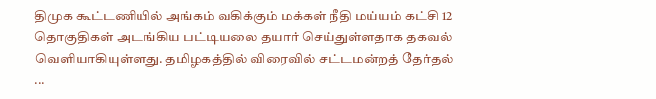திமுக கூட்டணியில் அங்கம் வகிக்கும் மக்கள் நீதி மய்யம் கட்சி 12 தொகுதிகள் அடங்கிய பட்டியலை தயார் செய்துள்ளதாக தகவல் வெளியாகியுள்ளது. தமிழகத்தில் விரைவில் சட்டமன்றத் தேர்தல் ...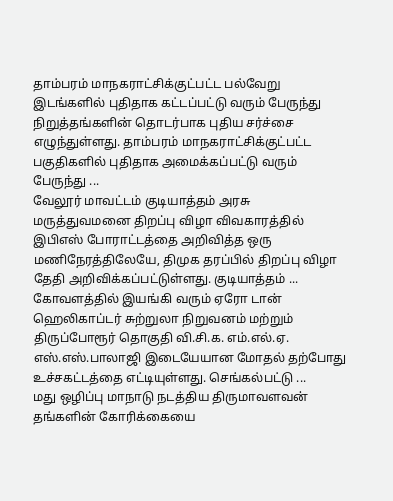தாம்பரம் மாநகராட்சிக்குட்பட்ட பல்வேறு இடங்களில் புதிதாக கட்டப்பட்டு வரும் பேருந்து நிறுத்தங்களின் தொடர்பாக புதிய சர்ச்சை எழுந்துள்ளது. தாம்பரம் மாநகராட்சிக்குட்பட்ட பகுதிகளில் புதிதாக அமைக்கப்பட்டு வரும் பேருந்து ...
வேலூர் மாவட்டம் குடியாத்தம் அரசு மருத்துவமனை திறப்பு விழா விவகாரத்தில் இபிஎஸ் போராட்டத்தை அறிவித்த ஒரு மணிநேரத்திலேயே, திமுக தரப்பில் திறப்பு விழா தேதி அறிவிக்கப்பட்டுள்ளது. குடியாத்தம் ...
கோவளத்தில் இயங்கி வரும் ஏரோ டான் ஹெலிகாப்டர் சுற்றுலா நிறுவனம் மற்றும் திருப்போரூர் தொகுதி வி.சி.க. எம்.எல்.ஏ. எஸ்.எஸ்.பாலாஜி இடையேயான மோதல் தற்போது உச்சகட்டத்தை எட்டியுள்ளது. செங்கல்பட்டு ...
மது ஒழிப்பு மாநாடு நடத்திய திருமாவளவன் தங்களின் கோரிக்கையை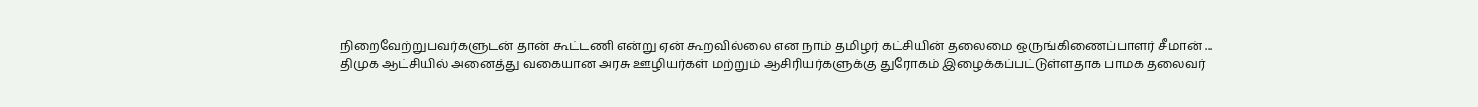நிறைவேற்றுபவர்களுடன் தான் கூட்டணி என்று ஏன் கூறவில்லை என நாம் தமிழர் கட்சியின் தலைமை ஒருங்கிணைப்பாளர் சீமான் ...
திமுக ஆட்சியில் அனைத்து வகையான அரசு ஊழியர்கள் மற்றும் ஆசிரியர்களுக்கு துரோகம் இழைக்கப்பட்டுள்ளதாக பாமக தலைவர்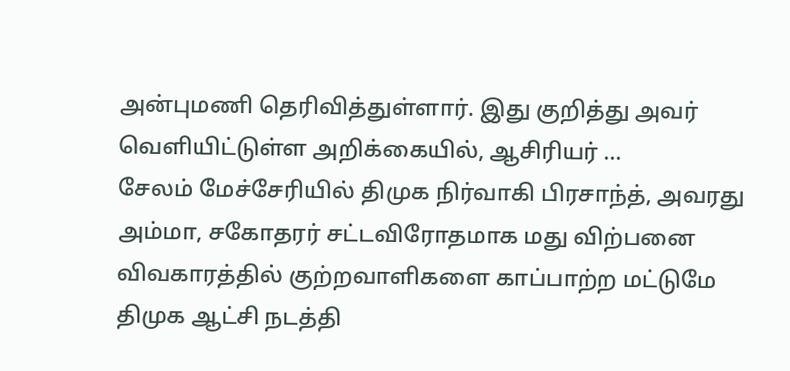அன்புமணி தெரிவித்துள்ளார். இது குறித்து அவர் வெளியிட்டுள்ள அறிக்கையில், ஆசிரியர் ...
சேலம் மேச்சேரியில் திமுக நிர்வாகி பிரசாந்த், அவரது அம்மா, சகோதரர் சட்டவிரோதமாக மது விற்பனை விவகாரத்தில் குற்றவாளிகளை காப்பாற்ற மட்டுமே திமுக ஆட்சி நடத்தி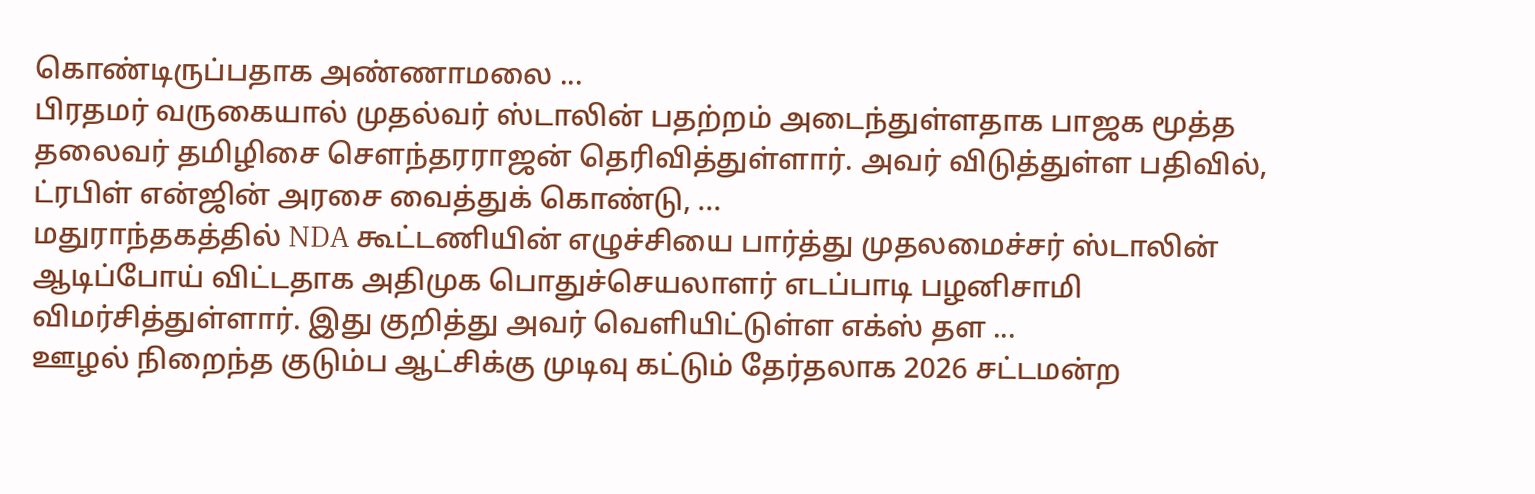கொண்டிருப்பதாக அண்ணாமலை ...
பிரதமர் வருகையால் முதல்வர் ஸ்டாலின் பதற்றம் அடைந்துள்ளதாக பாஜக மூத்த தலைவர் தமிழிசை சௌந்தரராஜன் தெரிவித்துள்ளார். அவர் விடுத்துள்ள பதிவில், ட்ரபிள் என்ஜின் அரசை வைத்துக் கொண்டு, ...
மதுராந்தகத்தில் NDA கூட்டணியின் எழுச்சியை பார்த்து முதலமைச்சர் ஸ்டாலின் ஆடிப்போய் விட்டதாக அதிமுக பொதுச்செயலாளர் எடப்பாடி பழனிசாமி விமர்சித்துள்ளார். இது குறித்து அவர் வெளியிட்டுள்ள எக்ஸ் தள ...
ஊழல் நிறைந்த குடும்ப ஆட்சிக்கு முடிவு கட்டும் தேர்தலாக 2026 சட்டமன்ற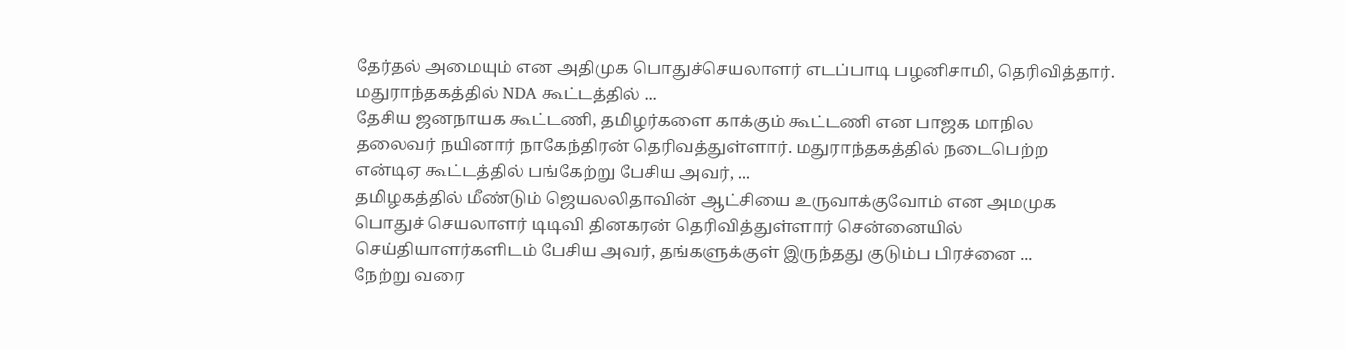தேர்தல் அமையும் என அதிமுக பொதுச்செயலாளர் எடப்பாடி பழனிசாமி, தெரிவித்தார். மதுராந்தகத்தில் NDA கூட்டத்தில் ...
தேசிய ஜனநாயக கூட்டணி, தமிழர்களை காக்கும் கூட்டணி என பாஜக மாநில தலைவர் நயினார் நாகேந்திரன் தெரிவத்துள்ளார். மதுராந்தகத்தில் நடைபெற்ற என்டிஏ கூட்டத்தில் பங்கேற்று பேசிய அவர், ...
தமிழகத்தில் மீண்டும் ஜெயலலிதாவின் ஆட்சியை உருவாக்குவோம் என அமமுக பொதுச் செயலாளர் டிடிவி தினகரன் தெரிவித்துள்ளார் சென்னையில் செய்தியாளர்களிடம் பேசிய அவர், தங்களுக்குள் இருந்தது குடும்ப பிரச்னை ...
நேற்று வரை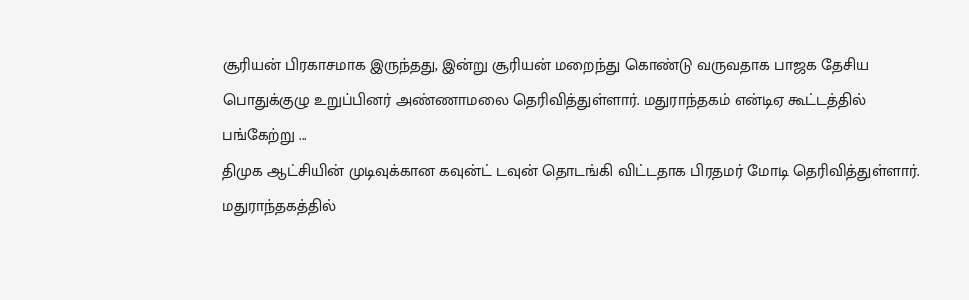சூரியன் பிரகாசமாக இருந்தது, இன்று சூரியன் மறைந்து கொண்டு வருவதாக பாஜக தேசிய பொதுக்குழு உறுப்பினர் அண்ணாமலை தெரிவித்துள்ளார். மதுராந்தகம் என்டிஏ கூட்டத்தில் பங்கேற்று ...
திமுக ஆட்சியின் முடிவுக்கான கவுன்ட் டவுன் தொடங்கி விட்டதாக பிரதமர் மோடி தெரிவித்துள்ளார். மதுராந்தகத்தில்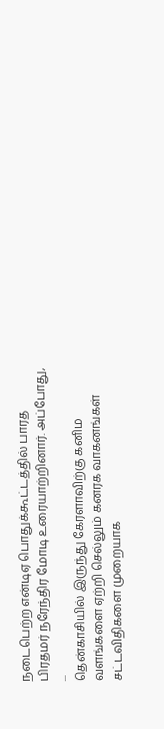நடைபெற்ற என்டிஏ பொதுக்கூட்டத்தில் பாரத பிரதமர் நரேந்திர மோடி உரையாற்றினார். அப்போது, ...
தென்காசியில் இருந்து கேரளாவிற்கு கனிம வளங்களை ஏற்றி செல்லும் கனரக வாகனங்கள் சட்டவிதிகளை முறையாக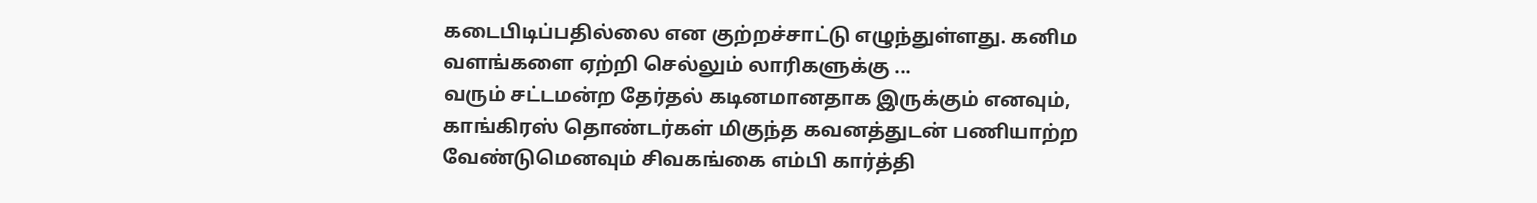கடைபிடிப்பதில்லை என குற்றச்சாட்டு எழுந்துள்ளது. கனிம வளங்களை ஏற்றி செல்லும் லாரிகளுக்கு ...
வரும் சட்டமன்ற தேர்தல் கடினமானதாக இருக்கும் எனவும், காங்கிரஸ் தொண்டர்கள் மிகுந்த கவனத்துடன் பணியாற்ற வேண்டுமெனவும் சிவகங்கை எம்பி கார்த்தி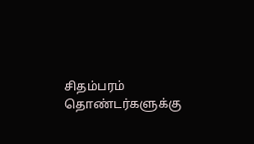சிதம்பரம் தொண்டர்களுக்கு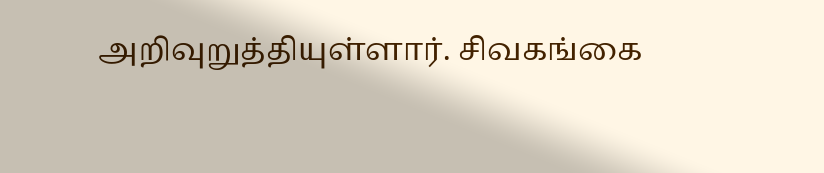அறிவுறுத்தியுள்ளார். சிவகங்கை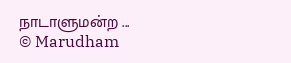நாடாளுமன்ற ...
© Marudham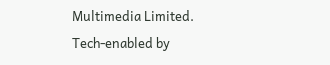Multimedia Limited.
Tech-enabled by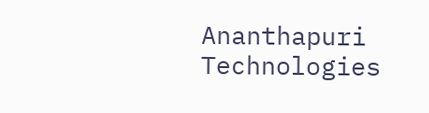Ananthapuri Technologies